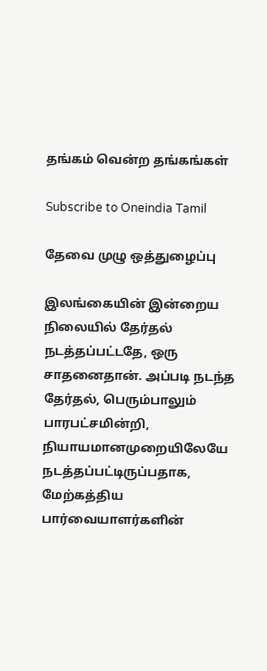தங்கம் வென்ற தங்கங்கள்

Subscribe to Oneindia Tamil

தேவை முழு ஒத்துழைப்பு

இலங்கையின் இன்றைய நிலையில் தேர்தல் நடத்தப்பட்டதே, ஒரு சாதனைதான். அப்படி நடந்த தேர்தல், பெரும்பாலும் பாரபட்சமின்றி, நியாயமானமுறையிலேயே நடத்தப்பட்டிருப்பதாக, மேற்கத்திய பார்வையாளர்களின்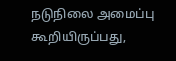நடுநிலை அமைப்பு கூறியிருப்பது,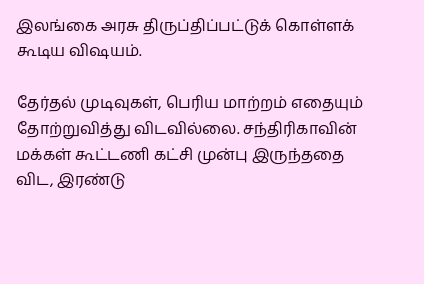இலங்கை அரசு திருப்திப்பட்டுக் கொள்ளக் கூடிய விஷயம்.

தேர்தல் முடிவுகள், பெரிய மாற்றம் எதையும் தோற்றுவித்து விடவில்லை. சந்திரிகாவின் மக்கள் கூட்டணி கட்சி முன்பு இருந்ததை விட, இரண்டு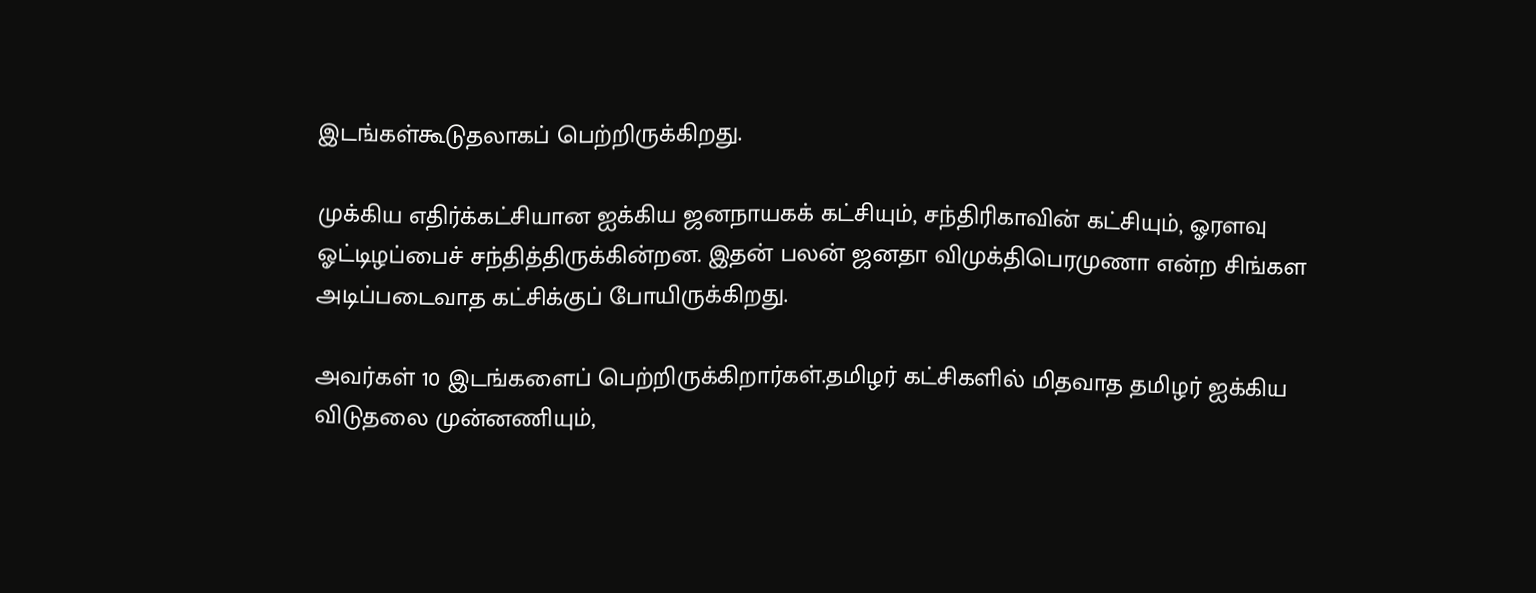இடங்கள்கூடுதலாகப் பெற்றிருக்கிறது.

முக்கிய எதிர்க்கட்சியான ஐக்கிய ஜனநாயகக் கட்சியும், சந்திரிகாவின் கட்சியும், ஓரளவு ஓட்டிழப்பைச் சந்தித்திருக்கின்றன. இதன் பலன் ஜனதா விமுக்திபெரமுணா என்ற சிங்கள அடிப்படைவாத கட்சிக்குப் போயிருக்கிறது.

அவர்கள் 10 இடங்களைப் பெற்றிருக்கிறார்கள்.தமிழர் கட்சிகளில் மிதவாத தமிழர் ஐக்கிய விடுதலை முன்னணியும்,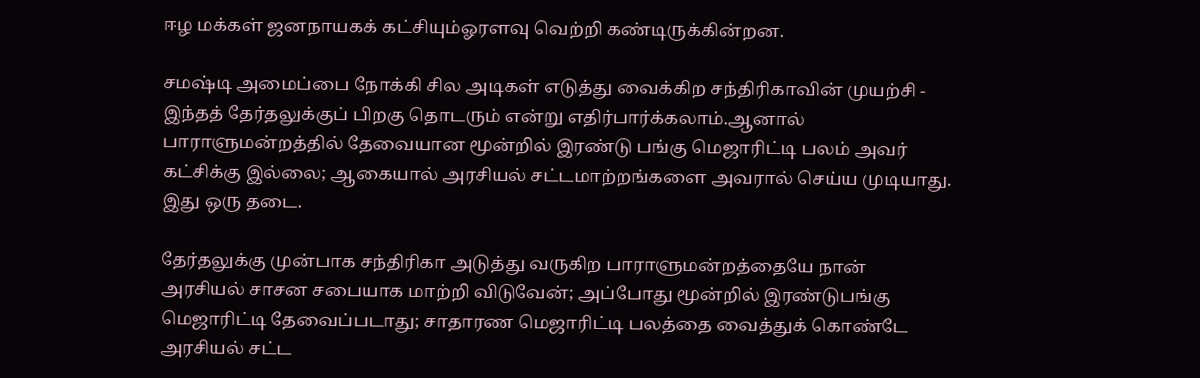ஈழ மக்கள் ஜனநாயகக் கட்சியும்ஓரளவு வெற்றி கண்டிருக்கின்றன.

சமஷ்டி அமைப்பை நோக்கி சில அடிகள் எடுத்து வைக்கிற சந்திரிகாவின் முயற்சி - இந்தத் தேர்தலுக்குப் பிறகு தொடரும் என்று எதிர்பார்க்கலாம்.ஆனால் பாராளுமன்றத்தில் தேவையான மூன்றில் இரண்டு பங்கு மெஜாரிட்டி பலம் அவர் கட்சிக்கு இல்லை; ஆகையால் அரசியல் சட்டமாற்றங்களை அவரால் செய்ய முடியாது. இது ஒரு தடை.

தேர்தலுக்கு முன்பாக சந்திரிகா அடுத்து வருகிற பாராளுமன்றத்தையே நான் அரசியல் சாசன சபையாக மாற்றி விடுவேன்; அப்போது மூன்றில் இரண்டுபங்கு மெஜாரிட்டி தேவைப்படாது; சாதாரண மெஜாரிட்டி பலத்தை வைத்துக் கொண்டே அரசியல் சட்ட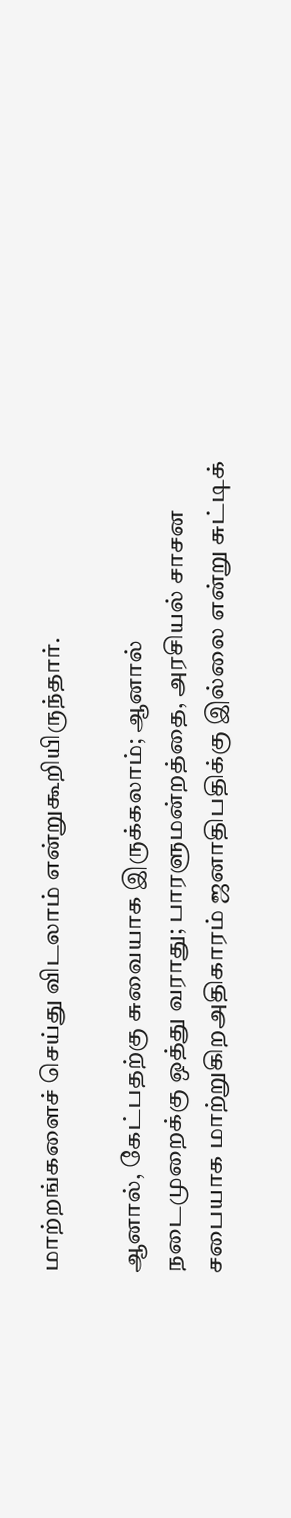மாற்றங்களைச் செய்து விடலாம் என்றுகூறியிருந்தார்.

ஆனால், கேட்பதற்கு சுவையாக இருக்கலாம்; ஆனால் நடைமுறைக்கு ஒத்து வராது; பாரளுமன்றத்தை, அரசியல் சாசன சபையாக மாற்றுகிறஅதிகாரம் ஜனாதிபதிக்கு இல்லை என்று சுட்டிக்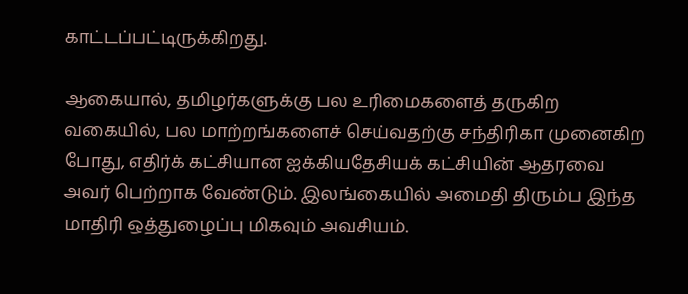காட்டப்பட்டிருக்கிறது.

ஆகையால், தமிழர்களுக்கு பல உரிமைகளைத் தருகிற வகையில், பல மாற்றங்களைச் செய்வதற்கு சந்திரிகா முனைகிற போது, எதிர்க் கட்சியான ஐக்கியதேசியக் கட்சியின் ஆதரவை அவர் பெற்றாக வேண்டும். இலங்கையில் அமைதி திரும்ப இந்த மாதிரி ஒத்துழைப்பு மிகவும் அவசியம்.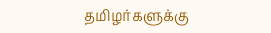தமிழர்களுக்கு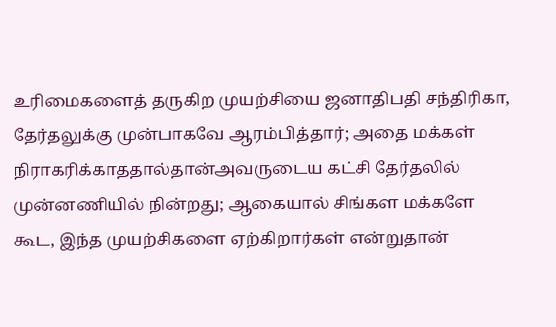உரிமைகளைத் தருகிற முயற்சியை ஜனாதிபதி சந்திரிகா, தேர்தலுக்கு முன்பாகவே ஆரம்பித்தார்; அதை மக்கள் நிராகரிக்காததால்தான்அவருடைய கட்சி தேர்தலில் முன்னணியில் நின்றது; ஆகையால் சிங்கள மக்களே கூட, இந்த முயற்சிகளை ஏற்கிறார்கள் என்றுதான்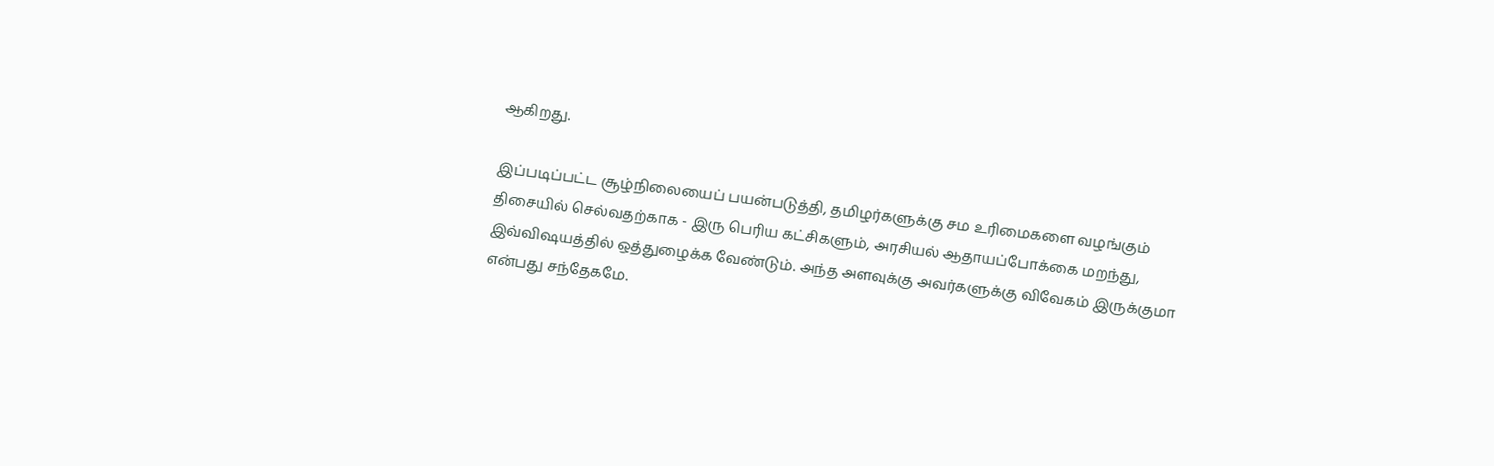ஆகிறது.

இப்படிப்பட்ட சூழ்நிலையைப் பயன்படுத்தி, தமிழர்களுக்கு சம உரிமைகளை வழங்கும் திசையில் செல்வதற்காக - இரு பெரிய கட்சிகளும், அரசியல் ஆதாயப்போக்கை மறந்து, இவ்விஷயத்தில் ஒத்துழைக்க வேண்டும். அந்த அளவுக்கு அவர்களுக்கு விவேகம் இருக்குமா என்பது சந்தேகமே.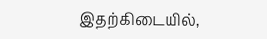இதற்கிடையில்,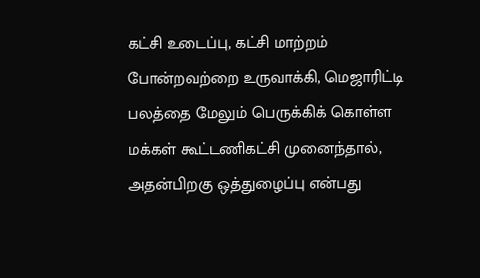கட்சி உடைப்பு, கட்சி மாற்றம் போன்றவற்றை உருவாக்கி, மெஜாரிட்டி பலத்தை மேலும் பெருக்கிக் கொள்ள மக்கள் கூட்டணிகட்சி முனைந்தால், அதன்பிறகு ஒத்துழைப்பு என்பது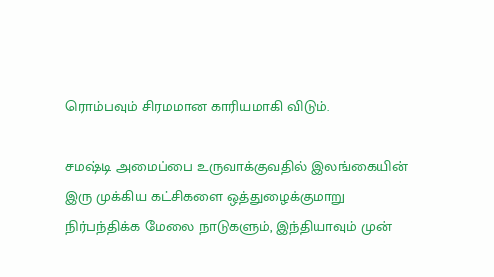ரொம்பவும் சிரமமான காரியமாகி விடும்.

சமஷ்டி அமைப்பை உருவாக்குவதில் இலங்கையின் இரு முக்கிய கட்சிகளை ஒத்துழைக்குமாறு நிர்பந்திக்க மேலை நாடுகளும், இந்தியாவும் முன்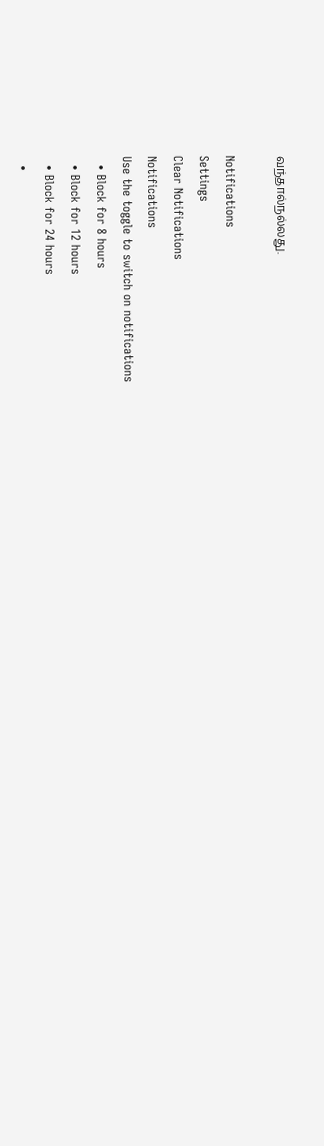வந்தால்நல்லது.

Notifications
Settings
Clear Notifications
Notifications
Use the toggle to switch on notifications
  • Block for 8 hours
  • Block for 12 hours
  • Block for 24 hours
  •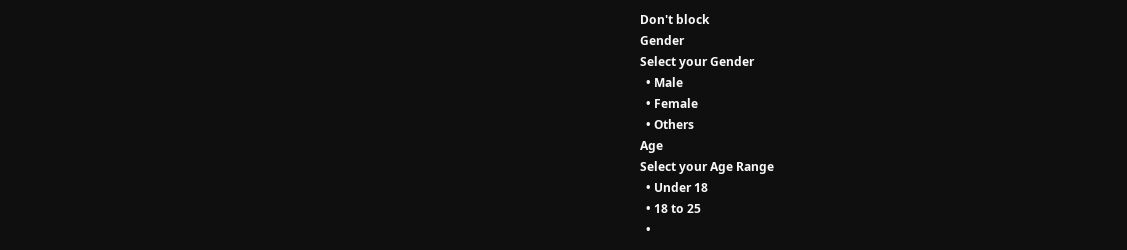Don't block
Gender
Select your Gender
  • Male
  • Female
  • Others
Age
Select your Age Range
  • Under 18
  • 18 to 25
  •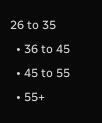26 to 35
  • 36 to 45
  • 45 to 55
  • 55+